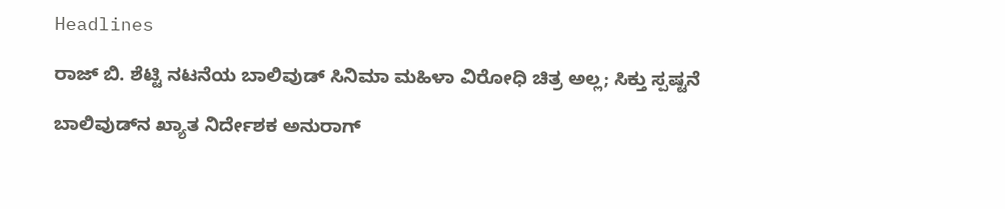Headlines

ರಾಜ್ ಬಿ. ಶೆಟ್ಟಿ ನಟನೆಯ ಬಾಲಿವುಡ್ ಸಿನಿಮಾ ಮಹಿಳಾ ವಿರೋಧಿ ಚಿತ್ರ ಅಲ್ಲ; ಸಿಕ್ತು ಸ್ಪಷ್ಟನೆ

ಬಾಲಿವುಡ್‌ನ ಖ್ಯಾತ ನಿರ್ದೇಶಕ ಅನುರಾಗ್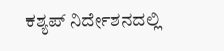ಕಶ್ಯಪ್ ನಿರ್ದೇಶನದಲ್ಲಿ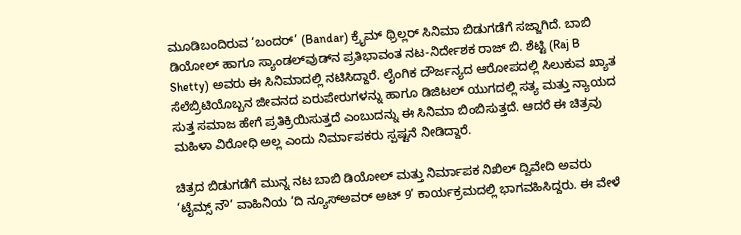ಮೂಡಿಬಂದಿರುವ ‘ಬಂದರ್’ (Bandar) ಕ್ರೈಮ್ ಥ್ರಿಲ್ಲರ್ ಸಿನಿಮಾ ಬಿಡುಗಡೆಗೆ ಸಜ್ಜಾಗಿದೆ. ಬಾಬಿ ಡಿಯೋಲ್ ಹಾಗೂ ಸ್ಯಾಂಡಲ್‌ವುಡ್‌ನ ಪ್ರತಿಭಾವಂತ ನಟ-ನಿರ್ದೇಶಕ ರಾಜ್ ಬಿ. ಶೆಟ್ಟಿ (Raj B Shetty) ಅವರು ಈ ಸಿನಿಮಾದಲ್ಲಿ ನಟಿಸಿದ್ದಾರೆ. ಲೈಂಗಿಕ ದೌರ್ಜನ್ಯದ ಆರೋಪದಲ್ಲಿ ಸಿಲುಕುವ ಖ್ಯಾತ ಸೆಲೆಬ್ರಿಟಿಯೊಬ್ಬನ ಜೀವನದ ಏರುಪೇರುಗಳನ್ನು ಹಾಗೂ ಡಿಜಿಟಲ್ ಯುಗದಲ್ಲಿ ಸತ್ಯ ಮತ್ತು ನ್ಯಾಯದ ಸುತ್ತ ಸಮಾಜ ಹೇಗೆ ಪ್ರತಿಕ್ರಿಯಿಸುತ್ತದೆ ಎಂಬುದನ್ನು ಈ ಸಿನಿಮಾ ಬಿಂಬಿಸುತ್ತದೆ. ಆದರೆ ಈ ಚಿತ್ರವು ಮಹಿಳಾ ವಿರೋಧಿ ಅಲ್ಲ ಎಂದು ನಿರ್ಮಾಪಕರು ಸ್ಪಷ್ಟನೆ ನೀಡಿದ್ದಾರೆ.

ಚಿತ್ರದ ಬಿಡುಗಡೆಗೆ ಮುನ್ನ ನಟ ಬಾಬಿ ಡಿಯೋಲ್ ಮತ್ತು ನಿರ್ಮಾಪಕ ನಿಖಿಲ್ ದ್ವಿವೇದಿ ಅವರು ‘ಟೈಮ್ಸ್ ನೌ’ ವಾಹಿನಿಯ ‘ದಿ ನ್ಯೂಸ್‌ಅವರ್ ಅಟ್ 9’ ಕಾರ್ಯಕ್ರಮದಲ್ಲಿ ಭಾಗವಹಿಸಿದ್ದರು. ಈ ವೇಳೆ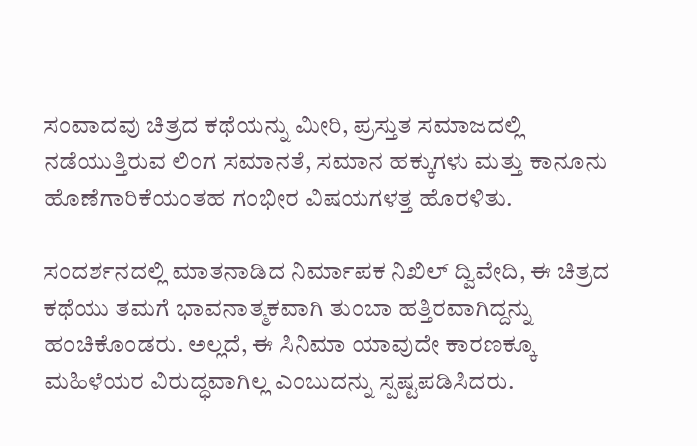ಸಂವಾದವು ಚಿತ್ರದ ಕಥೆಯನ್ನು ಮೀರಿ, ಪ್ರಸ್ತುತ ಸಮಾಜದಲ್ಲಿ ನಡೆಯುತ್ತಿರುವ ಲಿಂಗ ಸಮಾನತೆ, ಸಮಾನ ಹಕ್ಕುಗಳು ಮತ್ತು ಕಾನೂನು ಹೊಣೆಗಾರಿಕೆಯಂತಹ ಗಂಭೀರ ವಿಷಯಗಳತ್ತ ಹೊರಳಿತು.

ಸಂದರ್ಶನದಲ್ಲಿ ಮಾತನಾಡಿದ ನಿರ್ಮಾಪಕ ನಿಖಿಲ್ ದ್ವಿವೇದಿ, ಈ ಚಿತ್ರದ ಕಥೆಯು ತಮಗೆ ಭಾವನಾತ್ಮಕವಾಗಿ ತುಂಬಾ ಹತ್ತಿರವಾಗಿದ್ದನ್ನು ಹಂಚಿಕೊಂಡರು. ಅಲ್ಲದೆ, ಈ ಸಿನಿಮಾ ಯಾವುದೇ ಕಾರಣಕ್ಕೂ ಮಹಿಳೆಯರ ವಿರುದ್ಧವಾಗಿಲ್ಲ ಎಂಬುದನ್ನು ಸ್ಪಷ್ಟಪಡಿಸಿದರು.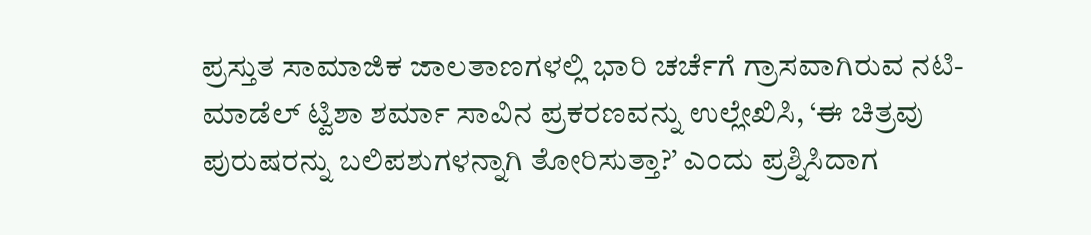ಪ್ರಸ್ತುತ ಸಾಮಾಜಿಕ ಜಾಲತಾಣಗಳಲ್ಲಿ ಭಾರಿ ಚರ್ಚೆಗೆ ಗ್ರಾಸವಾಗಿರುವ ನಟಿ-ಮಾಡೆಲ್ ಟ್ವಿಶಾ ಶರ್ಮಾ ಸಾವಿನ ಪ್ರಕರಣವನ್ನು ಉಲ್ಲೇಖಿಸಿ, ‘ಈ ಚಿತ್ರವು ಪುರುಷರನ್ನು ಬಲಿಪಶುಗಳನ್ನಾಗಿ ತೋರಿಸುತ್ತಾ?’ ಎಂದು ಪ್ರಶ್ನಿಸಿದಾಗ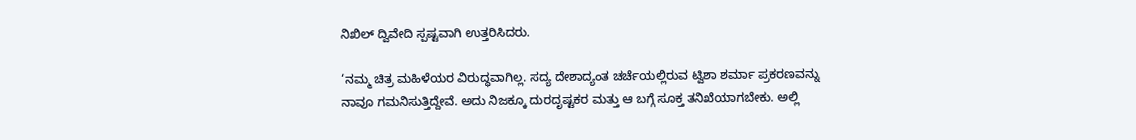ನಿಖಿಲ್ ದ್ವಿವೇದಿ ಸ್ಪಷ್ಟವಾಗಿ ಉತ್ತರಿಸಿದರು.

‘ನಮ್ಮ ಚಿತ್ರ ಮಹಿಳೆಯರ ವಿರುದ್ಧವಾಗಿಲ್ಲ. ಸದ್ಯ ದೇಶಾದ್ಯಂತ ಚರ್ಚೆಯಲ್ಲಿರುವ ಟ್ವಿಶಾ ಶರ್ಮಾ ಪ್ರಕರಣವನ್ನು ನಾವೂ ಗಮನಿಸುತ್ತಿದ್ದೇವೆ. ಅದು ನಿಜಕ್ಕೂ ದುರದೃಷ್ಟಕರ ಮತ್ತು ಆ ಬಗ್ಗೆ ಸೂಕ್ತ ತನಿಖೆಯಾಗಬೇಕು. ಅಲ್ಲಿ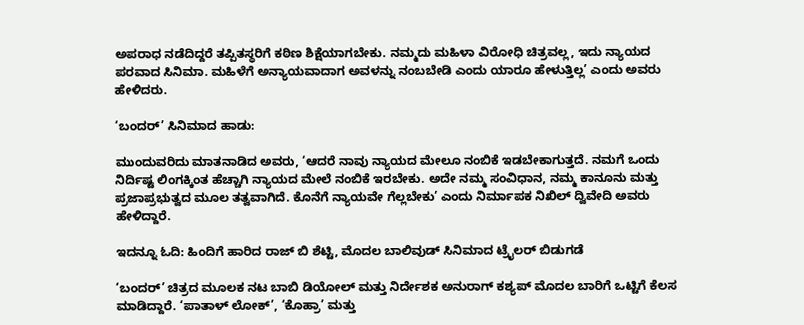ಅಪರಾಧ ನಡೆದಿದ್ದರೆ ತಪ್ಪಿತಸ್ಥರಿಗೆ ಕಠಿಣ ಶಿಕ್ಷೆಯಾಗಬೇಕು. ನಮ್ಮದು ಮಹಿಳಾ ವಿರೋಧಿ ಚಿತ್ರವಲ್ಲ, ಇದು ನ್ಯಾಯದ ಪರವಾದ ಸಿನಿಮಾ. ಮಹಿಳೆಗೆ ಅನ್ಯಾಯವಾದಾಗ ಅವಳನ್ನು ನಂಬಬೇಡಿ ಎಂದು ಯಾರೂ ಹೇಳುತ್ತಿಲ್ಲ’ ಎಂದು ಅವರು ಹೇಳಿದರು.

‘ಬಂದರ್’ ಸಿನಿಮಾದ ಹಾಡು:

ಮುಂದುವರಿದು ಮಾತನಾಡಿದ ಅವರು, ‘ಆದರೆ ನಾವು ನ್ಯಾಯದ ಮೇಲೂ ನಂಬಿಕೆ ಇಡಬೇಕಾಗುತ್ತದೆ. ನಮಗೆ ಒಂದು ನಿರ್ದಿಷ್ಟ ಲಿಂಗಕ್ಕಿಂತ ಹೆಚ್ಚಾಗಿ ನ್ಯಾಯದ ಮೇಲೆ ನಂಬಿಕೆ ಇರಬೇಕು. ಅದೇ ನಮ್ಮ ಸಂವಿಧಾನ, ನಮ್ಮ ಕಾನೂನು ಮತ್ತು ಪ್ರಜಾಪ್ರಭುತ್ವದ ಮೂಲ ತತ್ವವಾಗಿದೆ. ಕೊನೆಗೆ ನ್ಯಾಯವೇ ಗೆಲ್ಲಬೇಕು’ ಎಂದು ನಿರ್ಮಾಪಕ ನಿಖಿಲ್ ದ್ವಿವೇದಿ ಅವರು ಹೇಳಿದ್ದಾರೆ.

ಇದನ್ನೂ ಓದಿ: ಹಿಂದಿಗೆ ಹಾರಿದ ರಾಜ್ ಬಿ ಶೆಟ್ಟಿ, ಮೊದಲ ಬಾಲಿವುಡ್ ಸಿನಿಮಾದ ಟ್ರೈಲರ್ ಬಿಡುಗಡೆ

‘ಬಂದರ್’ ಚಿತ್ರದ ಮೂಲಕ ನಟ ಬಾಬಿ ಡಿಯೋಲ್ ಮತ್ತು ನಿರ್ದೇಶಕ ಅನುರಾಗ್ ಕಶ್ಯಪ್ ಮೊದಲ ಬಾರಿಗೆ ಒಟ್ಟಿಗೆ ಕೆಲಸ ಮಾಡಿದ್ದಾರೆ. ‘ಪಾತಾಳ್ ಲೋಕ್’, ‘ಕೊಹ್ರಾ’ ಮತ್ತು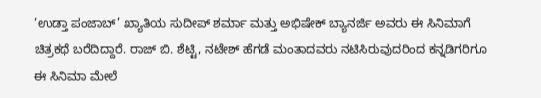‘ಉಡ್ತಾ ಪಂಜಾಬ್’ ಖ್ಯಾತಿಯ ಸುದೀಪ್ ಶರ್ಮಾ ಮತ್ತು ಅಭಿಷೇಕ್ ಬ್ಯಾನರ್ಜಿ ಅವರು ಈ ಸಿನಿಮಾಗೆ ಚಿತ್ರಕಥೆ ಬರೆದಿದ್ದಾರೆ. ರಾಜ್ ಬಿ. ಶೆಟ್ಟಿ, ನಟೇಶ್ ಹೆಗಡೆ ಮಂತಾದವರು ನಟಿಸಿರುವುದರಿಂದ ಕನ್ನಡಿಗರಿಗೂ ಈ ಸಿನಿಮಾ ಮೇಲೆ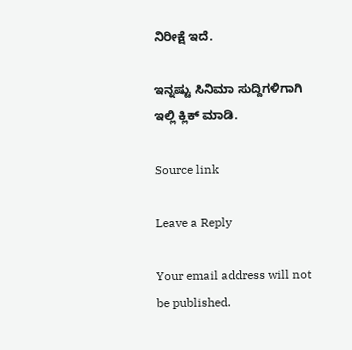ನಿರೀಕ್ಷೆ ಇದೆ.

ಇನ್ನಷ್ಟು ಸಿನಿಮಾ ಸುದ್ದಿಗಳಿಗಾಗಿ ಇಲ್ಲಿ ಕ್ಲಿಕ್ ಮಾಡಿ.

Source link

Leave a Reply

Your email address will not be published.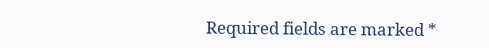Required fields are marked *